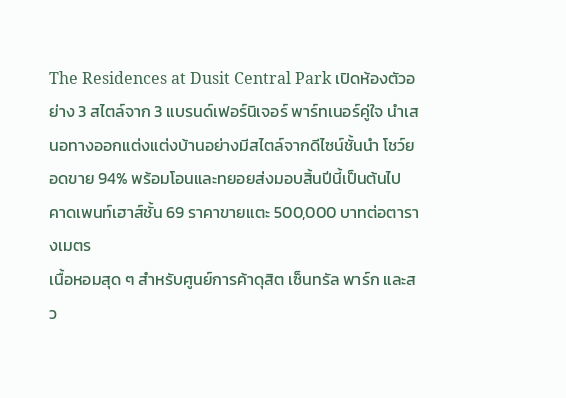The Residences at Dusit Central Park เปิดห้องตัวอย่าง 3 สไตล์จาก 3 แบรนด์เฟอร์นิเจอร์ พาร์ทเนอร์คู่ใจ นำเสนอทางออกแต่งแต่งบ้านอย่างมีสไตล์จากดีไซน์ชั้นนำ โชว์ยอดขาย 94% พร้อมโอนและทยอยส่งมอบสิ้นปีนี้เป็นต้นไป คาดเพนท์เฮาส์ชั้น 69 ราคาขายแตะ 500,000 บาทต่อตารางเมตร
เนื้อหอมสุด ๆ สำหรับศูนย์การค้าดุสิต เซ็นทรัล พาร์ก และสว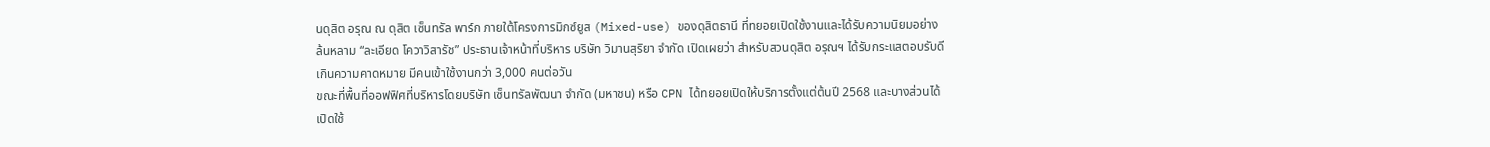นดุสิต อรุณ ณ ดุสิต เซ็นทรัล พาร์ก ภายใต้โครงการมิกซ์ยูส (Mixed-use) ของดุสิตธานี ที่ทยอยเปิดใช้งานและได้รับความนิยมอย่างล้นหลาม “ละเอียด โควาวิสารัช” ประธานเจ้าหน้าที่บริหาร บริษัท วิมานสุริยา จำกัด เปิดเผยว่า สำหรับสวนดุสิต อรุณฯ ได้รับกระแสตอบรับดีเกินความคาดหมาย มีคนเข้าใช้งานกว่า 3,000 คนต่อวัน
ขณะที่พื้นที่ออฟฟิศที่บริหารโดยบริษัท เซ็นทรัลพัฒนา จำกัด (มหาชน) หรือ CPN ได้ทยอยเปิดให้บริการตั้งแต่ต้นปี 2568 และบางส่วนได้เปิดใช้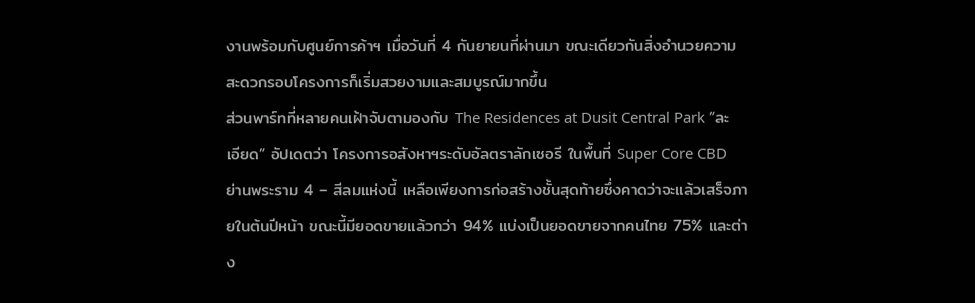งานพร้อมกับศูนย์การค้าฯ เมื่อวันที่ 4 กันยายนที่ผ่านมา ขณะเดียวกันสิ่งอำนวยความสะดวกรอบโครงการก็เริ่มสวยงามและสมบูรณ์มากขึ้น
ส่วนพาร์ทที่หลายคนเฝ้าจับตามองกับ The Residences at Dusit Central Park “ละเอียด” อัปเดตว่า โครงการอสังหาฯระดับอัลตราลักเซอรี ในพื้นที่ Super Core CBD ย่านพระราม 4 – สีลมแห่งนี้ เหลือเพียงการก่อสร้างชั้นสุดท้ายซึ่งคาดว่าจะแล้วเสร็จภายในต้นปีหน้า ขณะนี้มียอดขายแล้วกว่า 94% แบ่งเป็นยอดขายจากคนไทย 75% และต่าง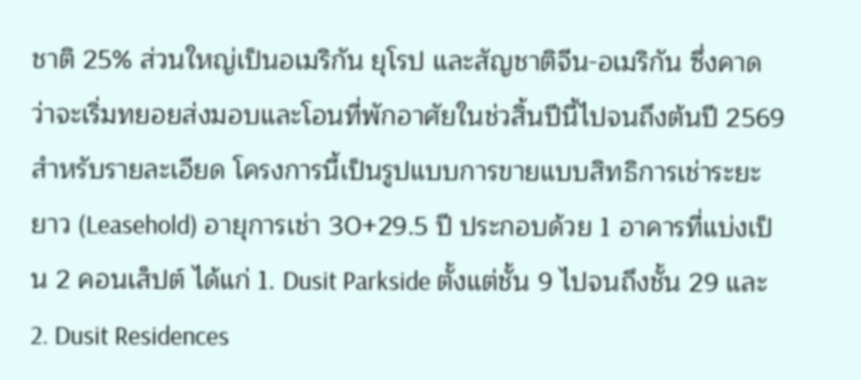ชาติ 25% ส่วนใหญ่เป็นอเมริกัน ยุโรป และสัญชาติจีน-อเมริกัน ซึ่งคาดว่าจะเริ่มทยอยส่งมอบและโอนที่พักอาศัยในช่วสิ้นปีนี้ไปจนถึงต้นปี 2569
สำหรับรายละเอียด โครงการนี้เป็นรูปแบบการขายแบบสิทธิการเช่าระยะยาว (Leasehold) อายุการเช่า 30+29.5 ปี ประกอบด้วย 1 อาคารที่แบ่งเป็น 2 คอนเส็ปต์ ได้แก่ 1. Dusit Parkside ตั้งแต่ชั้น 9 ไปจนถึงชั้น 29 และ 2. Dusit Residences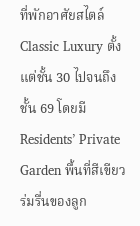ที่พักอาศัยสไตล์ Classic Luxury ตั้งแต่ชั้น 30 ไปจนถึงชั้น 69 โดยมี Residents’ Private Garden พื้นที่สีเขียวร่มรื่นของลูก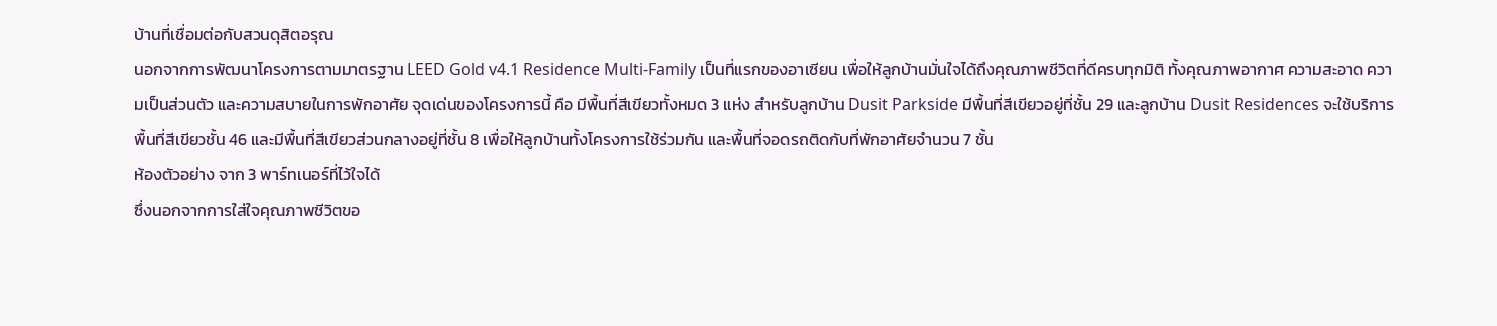บ้านที่เชื่อมต่อกับสวนดุสิตอรุณ
นอกจากการพัฒนาโครงการตามมาตรฐาน LEED Gold v4.1 Residence Multi-Family เป็นที่แรกของอาเซียน เพื่อให้ลูกบ้านมั่นใจได้ถึงคุณภาพชีวิตที่ดีครบทุกมิติ ทั้งคุณภาพอากาศ ความสะอาด ความเป็นส่วนตัว และความสบายในการพักอาศัย จุดเด่นของโครงการนี้ คือ มีพื้นที่สีเขียวทั้งหมด 3 แห่ง สำหรับลูกบ้าน Dusit Parkside มีพื้นที่สีเขียวอยู่ที่ชั้น 29 และลูกบ้าน Dusit Residences จะใช้บริการพื้นที่สีเขียวชั้น 46 และมีพื้นที่สีเขียวส่วนกลางอยู่ที่ชั้น 8 เพื่อให้ลูกบ้านทั้งโครงการใช้ร่วมกัน และพื้นที่จอดรถติดกับที่พักอาศัยจำนวน 7 ชั้น
ห้องตัวอย่าง จาก 3 พาร์ทเนอร์ที่ไว้ใจได้
ซึ่งนอกจากการใส่ใจคุณภาพชีวิตขอ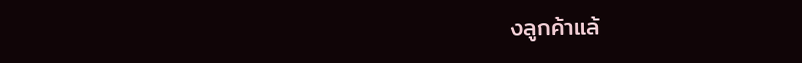งลูกค้าแล้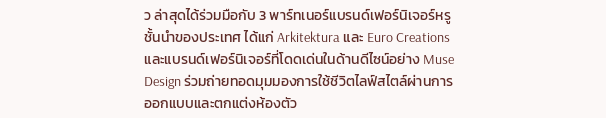ว ล่าสุดได้ร่วมมือกับ 3 พาร์ทเนอร์แบรนด์เฟอร์นิเจอร์หรูชั้นนำของประเทศ ได้แก่ Arkitektura และ Euro Creations และแบรนด์เฟอร์นิเจอร์ที่โดดเด่นในด้านดีไซน์อย่าง Muse Design ร่วมถ่ายทอดมุมมองการใช้ชีวิตไลฟ์สไตล์ผ่านการออกแบบและตกแต่งห้องตัว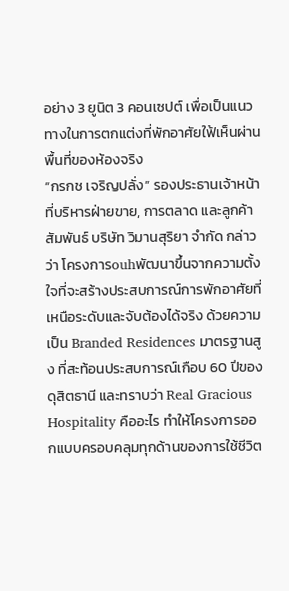อย่าง 3 ยูนิต 3 คอนเซปต์ เพื่อเป็นแนวทางในการตกแต่งที่พักอาศัยใฟ้เห็นผ่านพื้นที่ของห้องจริง
“กรกช เจริญปลั่ง” รองประธานเจ้าหน้าที่บริหารฝ่ายขาย, การตลาด และลูกค้าสัมพันธ์ บริษัท วิมานสุริยา จำกัด กล่าวว่า โครงการouhพัฒนาขึ้นจากความตั้งใจที่จะสร้างประสบการณ์การพักอาศัยที่เหนือระดับและจับต้องได้จริง ด้วยความเป็น Branded Residences มาตรฐานสูง ที่สะท้อนประสบการณ์เกือบ 60 ปีของดุสิตธานี และทราบว่า Real Gracious Hospitality คืออะไร ทำให้โครงการออกแบบครอบคลุมทุกด้านของการใช้ชีวิต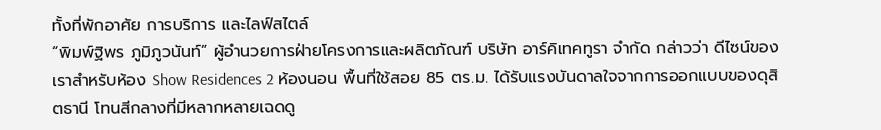ทั้งที่พักอาศัย การบริการ และไลฟ์สไตล์
“พิมพ์ฐิพร ภูมิภูวนันท์” ผู้อำนวยการฝ่ายโครงการและผลิตภัณฑ์ บริษัท อาร์คิเทคทูรา จำกัด กล่าวว่า ดีไซน์ของเราสำหรับห้อง Show Residences 2 ห้องนอน พื้นที่ใช้สอย 85 ตร.ม. ได้รับแรงบันดาลใจจากการออกแบบของดุสิตธานี โทนสีกลางที่มีหลากหลายเฉดดู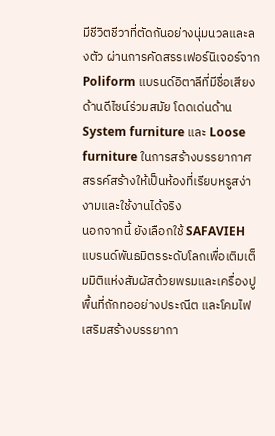มีชีวิตชีวาที่ตัดกันอย่างนุ่มนวลและลงตัว ผ่านการคัดสรรเฟอร์นิเจอร์จาก Poliform แบรนด์อิตาลีที่มีชื่อเสียงด้านดีไซน์ร่วมสมัย โดดเด่นด้าน System furniture และ Loose furniture ในการสร้างบรรยากาศ สรรค์สร้างให้เป็นห้องที่เรียบหรูสง่างามและใช้งานได้จริง
นอกจากนี้ ยังเลือกใช้ SAFAVIEH แบรนด์พันธมิตรระดับโลกเพื่อเติมเต็มมิติแห่งสัมผัสด้วยพรมและเครื่องปูพื้นที่ถักทออย่างประณีต และโคมไฟเสริมสร้างบรรยากา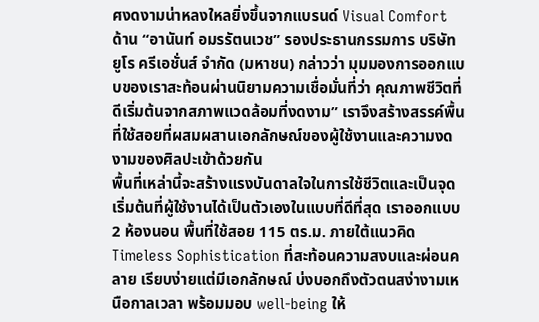ศงดงามน่าหลงใหลยิ่งขึ้นจากแบรนด์ Visual Comfort
ด้าน “อานันท์ อมรรัตนเวช” รองประธานกรรมการ บริษัท ยูโร ครีเอชั่นส์ จำกัด (มหาชน) กล่าวว่า มุมมองการออกแบบของเราสะท้อนผ่านนิยามความเชื่อมั่นที่ว่า คุณภาพชีวิตที่ดีเริ่มต้นจากสภาพแวดล้อมที่งดงาม” เราจึงสร้างสรรค์พื้นที่ใช้สอยที่ผสมผสานเอกลักษณ์ของผู้ใช้งานและความงดงามของศิลปะเข้าด้วยกัน
พื้นที่เหล่านี้จะสร้างแรงบันดาลใจในการใช้ชีวิตและเป็นจุดเริ่มต้นที่ผู้ใช้งานได้เป็นตัวเองในแบบที่ดีที่สุด เราออกแบบ 2 ห้องนอน พื้นที่ใช้สอย 115 ตร.ม. ภายใต้แนวคิด Timeless Sophistication ที่สะท้อนความสงบและผ่อนคลาย เรียบง่ายแต่มีเอกลักษณ์ บ่งบอกถึงตัวตนสง่างามเหนือกาลเวลา พร้อมมอบ well-being ให้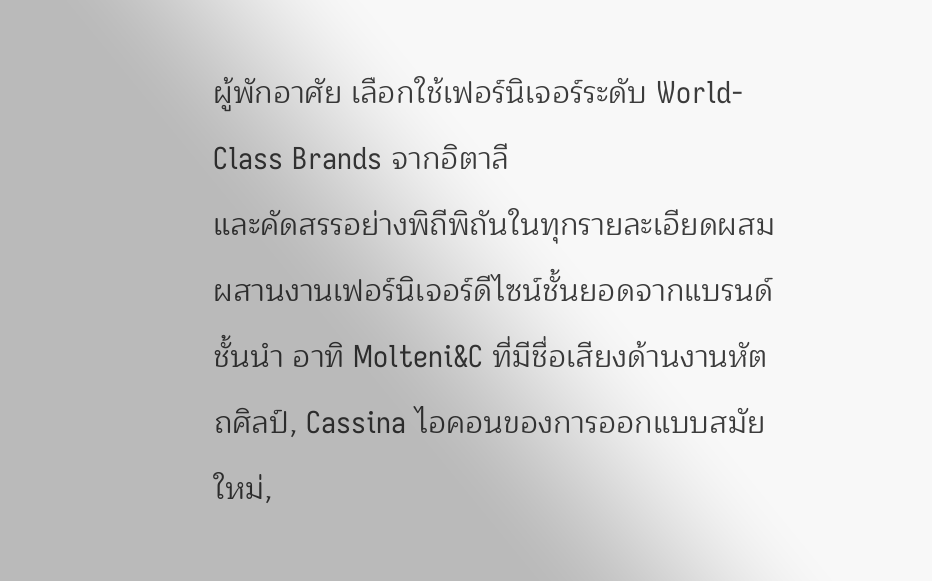ผู้พักอาศัย เลือกใช้เฟอร์นิเจอร์ระดับ World-Class Brands จากอิตาลี
และคัดสรรอย่างพิถีพิถันในทุกรายละเอียดผสมผสานงานเฟอร์นิเจอร์ดีไซน์ชั้นยอดจากแบรนด์ชั้นนำ อาทิ Molteni&C ที่มีชื่อเสียงด้านงานหัตถศิลป์, Cassina ไอคอนของการออกแบบสมัยใหม่,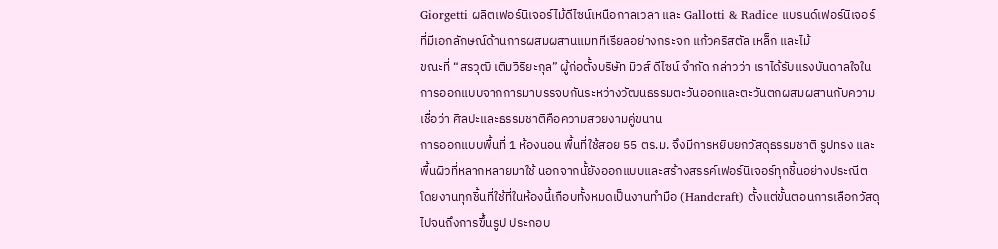Giorgetti ผลิตเฟอร์นิเจอร์ไม้ดีไซน์เหนือกาลเวลา และ Gallotti & Radice แบรนด์เฟอร์นิเจอร์ที่มีเอกลักษณ์ด้านการผสมผสานแมททีเรียลอย่างกระจก แก้วคริสตัล เหล็ก และไม้
ขณะที่ “สรวุฒิ เติมวิริยะกุล” ผู้ก่อตั้งบริษัท มิวส์ ดีไซน์ จำกัด กล่าวว่า เราได้รับแรงบันดาลใจในการออกแบบจากการมาบรรจบกันระหว่างวัฒนธรรมตะวันออกและตะวันตกผสมผสานกับความเชื่อว่า ศิลปะและธรรมชาติคือความสวยงามคู่ขนาน
การออกแบบพื้นที่ 1 ห้องนอน พื้นที่ใช้สอย 55 ตร.ม. จึงมีการหยิบยกวัสดุธรรมชาติ รูปทรง และพื้นผิวที่หลากหลายมาใช้ นอกจากนั้ยังออกแบบและสร้างสรรค์เฟอร์นิเจอร์ทุกชิ้นอย่างประณีต โดยงานทุกชิ้นที่ใช้ที่ในห้องนี้เกือบทั้งหมดเป็นงานทำมือ (Handcraft) ตั้งแต่ขั้นตอนการเลือกวัสดุ ไปจนถึงการขึ้นรูป ประกอบ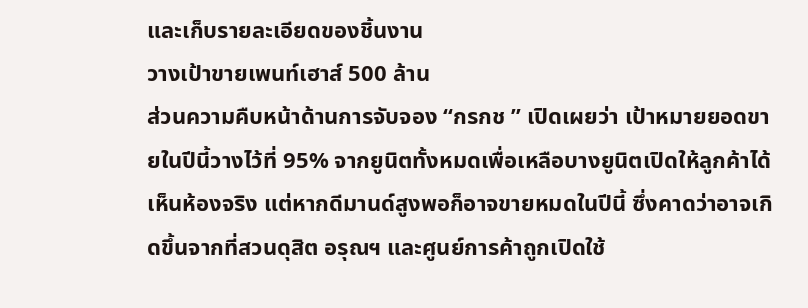และเก็บรายละเอียดของชิ้นงาน
วางเป้าขายเพนท์เฮาส์ 500 ล้าน
ส่วนความคืบหน้าด้านการจับจอง “กรกช ” เปิดเผยว่า เป้าหมายยอดขายในปีนี้วางไว้ที่ 95% จากยูนิตทั้งหมดเพื่อเหลือบางยูนิตเปิดให้ลูกค้าได้เห็นห้องจริง แต่หากดีมานด์สูงพอก็อาจขายหมดในปีนี้ ซึ่งคาดว่าอาจเกิดขึ้นจากที่สวนดุสิต อรุณฯ และศูนย์การค้าถูกเปิดใช้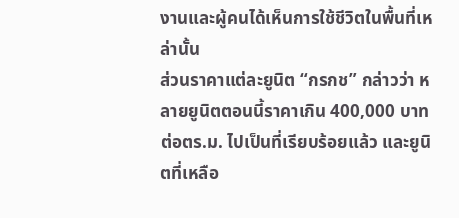งานและผู้คนได้เห็นการใช้ชีวิตในพื้นที่เหล่านั้น
ส่วนราคาแต่ละยูนิต “กรกช” กล่าวว่า หลายยูนิตตอนนี้ราคาเกิน 400,000 บาทต่อตร.ม. ไปเป็นที่เรียบร้อยแล้ว และยูนิตที่เหลือ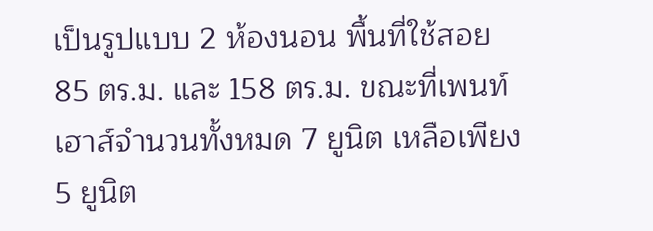เป็นรูปแบบ 2 ห้องนอน พื้นที่ใช้สอย 85 ตร.ม. และ 158 ตร.ม. ขณะที่เพนท์เฮาส์จำนวนทั้งหมด 7 ยูนิต เหลือเพียง 5 ยูนิต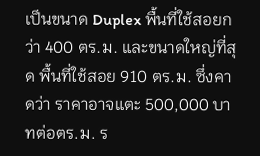เป็นขนาด Duplex พื้นที่ใช้สอยกว่า 400 ตร.ม. และขนาดใหญ่ที่สุด พื้นที่ใช้สอย 910 ตร.ม. ซึ่งคาดว่า ราคาอาจแตะ 500,000 บาทต่อตร.ม. ร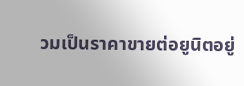วมเป็นราคาขายต่อยูนิตอยู่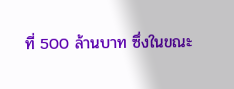ที่ 500 ล้านบาท ซึ่งในขณะ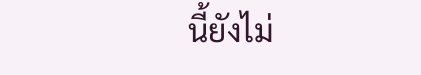นี้ยังไม่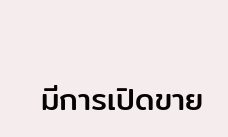มีการเปิดขาย